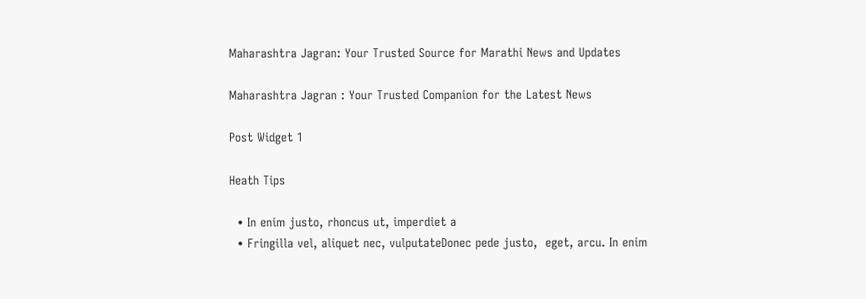Maharashtra Jagran: Your Trusted Source for Marathi News and Updates

Maharashtra Jagran : Your Trusted Companion for the Latest News

Post Widget 1

Heath Tips

  • In enim justo, rhoncus ut, imperdiet a
  • Fringilla vel, aliquet nec, vulputateDonec pede justo,  eget, arcu. In enim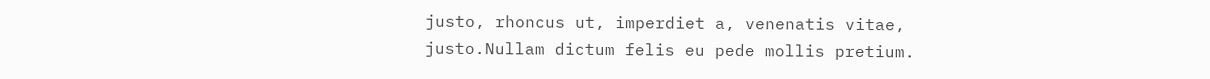justo, rhoncus ut, imperdiet a, venenatis vitae, justo.Nullam dictum felis eu pede mollis pretium.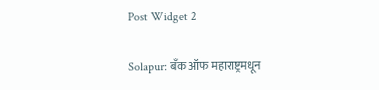Post Widget 2

Solapur: बँक ऑफ महाराष्ट्रमधून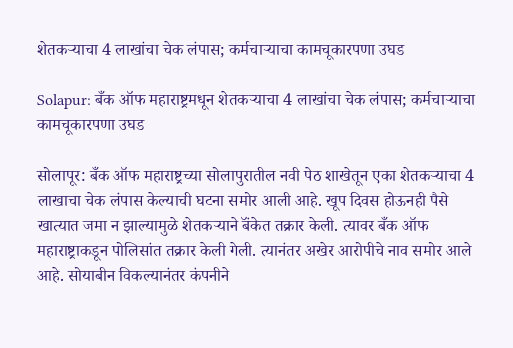शेतकऱ्याचा 4 लाखांचा चेक लंपास; कर्मचाऱ्याचा कामचूकारपणा उघड

Solapur: बँक ऑफ महाराष्ट्रमधून शेतकऱ्याचा 4 लाखांचा चेक लंपास; कर्मचाऱ्याचा कामचूकारपणा उघड

सोलापूर: बँक ऑफ महाराष्ट्रच्या सोलापुरातील नवी पेठ शाखेतून एका शेतकऱ्याचा 4 लाखाचा चेक लंपास केल्याची घटना समोर आली आहे. खूप दिवस होऊनही पैसे खात्यात जमा न झाल्यामुळे शेतकऱ्याने बॅंकेत तक्रार केली. त्यावर बँक ऑफ महाराष्ट्राकडून पोलिसांत तक्रार केली गेली. त्यानंतर अखेर आरोपीचे नाव समोर आले आहे. सोयाबीन विकल्यानंतर कंपनीने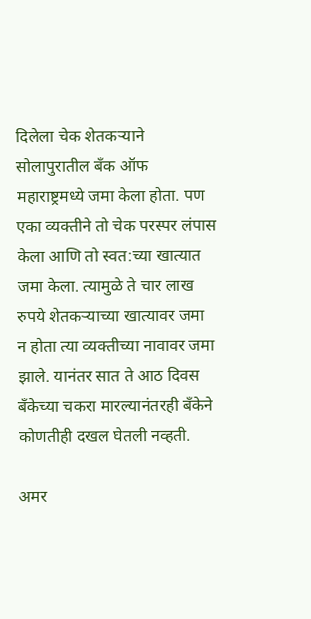दिलेला चेक शेतकऱ्याने सोलापुरातील बँक ऑफ महाराष्ट्रमध्ये जमा केला होता. पण एका व्यक्तीने तो चेक परस्पर लंपास केला आणि तो स्वत:च्या खात्यात जमा केला. त्यामुळे ते चार लाख रुपये शेतकऱ्याच्या खात्यावर जमा न होता त्या व्यक्तीच्या नावावर जमा झाले. यानंतर सात ते आठ दिवस बँकेच्या चकरा मारल्यानंतरही बँकेने कोणतीही दखल घेतली नव्हती.

अमर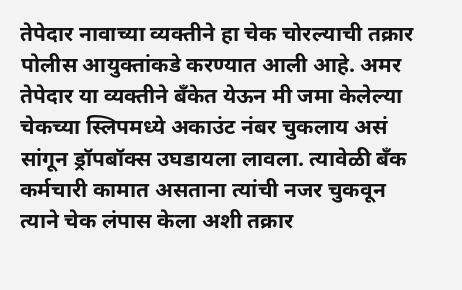तेपेदार नावाच्या व्यक्तीने हा चेक चोरल्याची तक्रार पोलीस आयुक्तांकडे करण्यात आली आहे. अमर तेपेदार या व्यक्तीने बँकेत येऊन मी जमा केलेल्या चेकच्या स्लिपमध्ये अकाउंट नंबर चुकलाय असं सांगून ड्रॉपबॉक्स उघडायला लावला. त्यावेळी बँक कर्मचारी कामात असताना त्यांची नजर चुकवून त्याने चेक लंपास केला अशी तक्रार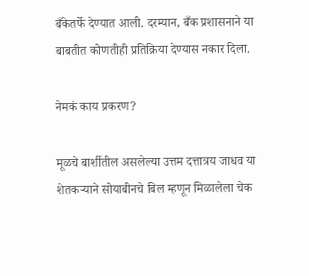बँकेतर्फे देण्यात आली. दरम्यान, बँक प्रशासनाने या बाबतीत कोणतीही प्रतिक्रिया देण्यास नकार दिला.

नेमकं काय प्रकरण?

मूळचे बार्शीतील असलेल्या उत्तम दत्तात्रय जाधव या शेतकऱ्याने सोयाबीनचे बिल म्हणून मिळालेला चेक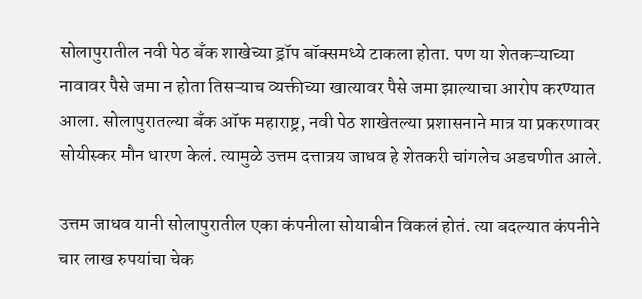सोलापुरातील नवी पेठ बँक शाखेच्या ड्रॉप बॉक्समध्ये टाकला होता. पण या शेतकऱ्याच्या नावावर पैसे जमा न होता तिसऱ्याच व्यक्तीच्या खात्यावर पैसे जमा झाल्याचा आरोप करण्यात आला. सोलापुरातल्या बँक ऑफ महाराष्ट्र, नवी पेठ शाखेतल्या प्रशासनाने मात्र या प्रकरणावर सोयीस्कर मौन धारण केलं. त्यामुळे उत्तम दत्तात्रय जाधव हे शेतकरी चांगलेच अडचणीत आले.

उत्तम जाधव यानी सोलापुरातील एका कंपनीला सोयाबीन विकलं होतं. त्या बदल्यात कंपनीने चार लाख रुपयांचा चेक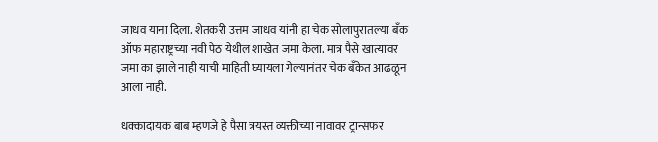जाधव याना दिला. शेतकरी उत्तम जाधव यांनी हा चेक सोलापुरातल्या बँक ऑफ महाराष्ट्रच्या नवी पेठ येथील शाखेत जमा केला. मात्र पैसे खात्यावर जमा का झाले नाही याची माहिती घ्यायला गेल्यानंतर चेक बँकेत आढळून आला नाही.

धक्कादायक बाब म्हणजे हे पैसा त्रयस्त व्यक्तीच्या नावावर ट्रान्सफर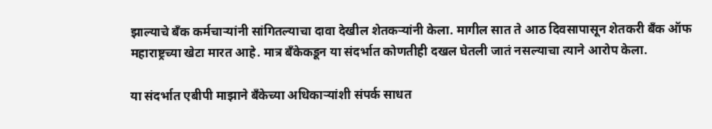झाल्याचे बँक कर्मचाऱ्यांनी सांगितल्याचा दावा देखील शेतकऱ्यांनी केला. मागील सात ते आठ दिवसापासून शेतकरी बँक ऑफ महाराष्ट्रच्या खेटा मारत आहे. मात्र बँकेकडून या संदर्भात कोणतीही दखल घेतली जातं नसल्याचा त्याने आरोप केला.

या संदर्भात एबीपी माझाने बँकेच्या अधिकाऱ्यांशी संपर्क साधत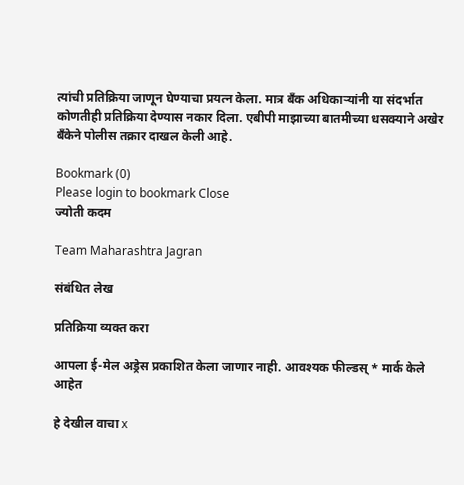त्यांची प्रतिक्रिया जाणून घेण्याचा प्रयत्न केला. मात्र बँक अधिकाऱ्यांनी या संदर्भात कोणतीही प्रतिक्रिया देण्यास नकार दिला. एबीपी माझाच्या बातमीच्या धसक्याने अखेर बँकेने पोलीस तक्रार दाखल केली आहे.

Bookmark (0)
Please login to bookmark Close
ज्योती कदम

Team Maharashtra Jagran

संबंधित लेख

प्रतिक्रिया व्यक्त करा

आपला ई-मेल अड्रेस प्रकाशित केला जाणार नाही. आवश्यक फील्डस् * मार्क केले आहेत

हे देखील वाचा x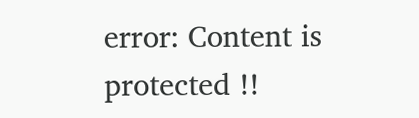error: Content is protected !!